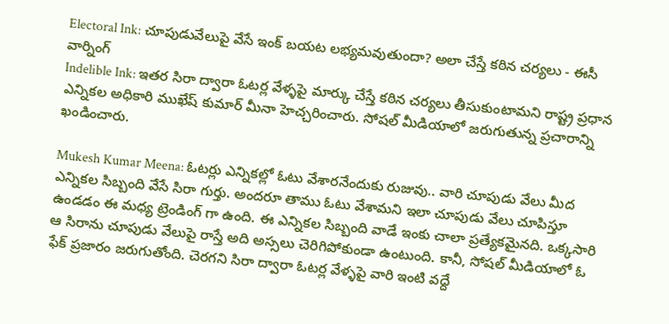Electoral Ink: చూపుడువేలుపై వేసే ఇంక్ బయట లభ్యమవుతుందా? అలా చేస్తే కఠిన చర్యలు - ఈసీ వార్నింగ్
Indelible Ink: ఇతర సిరా ద్వారా ఓటర్ల వేళ్ళపై మార్కు చేస్తే కఠిన చర్యలు తీసుకుంటామని రాష్ట్ర ప్రధాన ఎన్నికల అధికారి ముఖేష్ కుమార్ మీనా హెచ్చరించారు. సోషల్ మీడియాలో జరుగుతున్న ప్రచారాన్ని ఖండించారు.

Mukesh Kumar Meena: ఓటర్లు ఎన్నికల్లో ఓటు వేశారనేందుకు రుజువు.. వారి చూపుడు వేలు మీద ఎన్నికల సిబ్బంది వేసే సిరా గుర్తు. అందరూ తాము ఓటు వేశామని ఇలా చూపుడు వేలు చూపిస్తూ ఉండడం ఈ మధ్య ట్రెండింగ్ గా ఉంది. ఈ ఎన్నికల సిబ్బంది వాడే ఇంకు చాలా ప్రత్యేకమైనది. ఒక్కసారి ఆ సిరాను చూపుడు వేలుపై రాస్తే అది అస్సలు చెరిగిపోకుండా ఉంటుంది. కానీ, సోషల్ మీడియాలో ఓ ఫేక్ ప్రజారం జరుగుతోంది. చెరగని సిరా ద్వారా ఓటర్ల వేళ్ళపై వారి ఇంటి వద్దే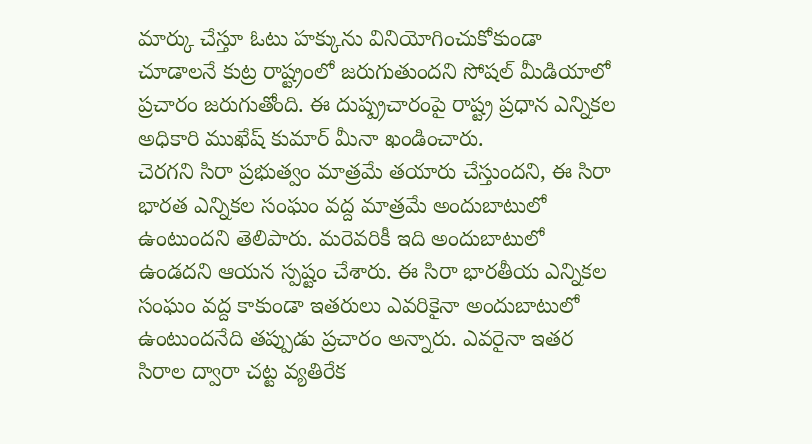మార్కు చేస్తూ ఓటు హక్కును వినియోగించుకోకుండా చూడాలనే కుట్ర రాష్ట్రంలో జరుగుతుందని సోషల్ మీడియాలో ప్రచారం జరుగుతోంది. ఈ దుష్ప్రచారంపై రాష్ట్ర ప్రధాన ఎన్నికల అధికారి ముఖేష్ కుమార్ మీనా ఖండించారు.
చెరగని సిరా ప్రభుత్వం మాత్రమే తయారు చేస్తుందని, ఈ సిరా భారత ఎన్నికల సంఘం వద్ద మాత్రమే అందుబాటులో ఉంటుందని తెలిపారు. మరెవరికీ ఇది అందుబాటులో ఉండదని ఆయన స్పష్టం చేశారు. ఈ సిరా భారతీయ ఎన్నికల సంఘం వద్ద కాకుండా ఇతరులు ఎవరికైనా అందుబాటులో ఉంటుందనేది తప్పుడు ప్రచారం అన్నారు. ఎవరైనా ఇతర సిరాల ద్వారా చట్ట వ్యతిరేక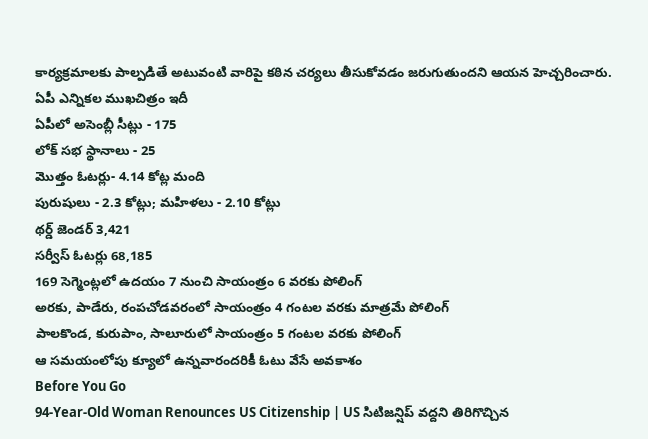కార్యక్రమాలకు పాల్పడితే అటువంటి వారిపై కఠిన చర్యలు తీసుకోవడం జరుగుతుందని ఆయన హెచ్చరించారు.
ఏపీ ఎన్నికల ముఖచిత్రం ఇదీ
ఏపీలో అసెంబ్లీ సీట్లు - 175
లోక్ సభ స్థానాలు - 25
మొత్తం ఓటర్లు- 4.14 కోట్ల మంది
పురుషులు - 2.3 కోట్లు; మహిళలు - 2.10 కోట్లు
థర్డ్ జెండర్ 3,421
సర్వీస్ ఓటర్లు 68,185
169 సెగ్మెంట్లలో ఉదయం 7 నుంచి సాయంత్రం 6 వరకు పోలింగ్
అరకు, పాడేరు, రంపచోడవరంలో సాయంత్రం 4 గంటల వరకు మాత్రమే పోలింగ్
పాలకొండ, కురుపాం, సాలూరులో సాయంత్రం 5 గంటల వరకు పోలింగ్
ఆ సమయంలోపు క్యూలో ఉన్నవారందరికీ ఓటు వేసే అవకాశం
Before You Go
94-Year-Old Woman Renounces US Citizenship | US సిటిజన్షిప్ వద్దని తిరిగొచ్చిన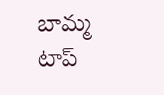బామ్మ
టాప్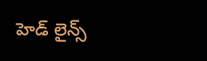హెడ్ లైన్స్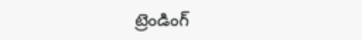ట్రెండింగ్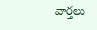వార్తలు